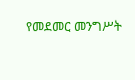የመደመር መንግሥት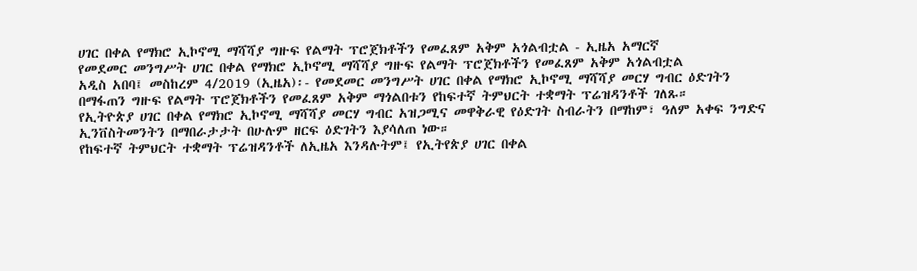ሀገር በቀል የማክሮ ኢኮኖሚ ማሻሻያ ግዙፍ የልማት ፕሮጀክቶችን የመፈጸም አቅም አጎልብቷል - ኢዜአ አማርኛ
የመደመር መንግሥት ሀገር በቀል የማክሮ ኢኮኖሚ ማሻሻያ ግዙፍ የልማት ፕሮጀክቶችን የመፈጸም አቅም አጎልብቷል
አዲስ አበባ፤ መስከረም 4/2019 (ኢዜአ)፡- የመደመር መንግሥት ሀገር በቀል የማክሮ ኢኮኖሚ ማሻሻያ መርሃ ግብር ዕድገትን በማፋጠን ግዙፍ የልማት ፕሮጀክቶችን የመፈጸም አቅም ማጎልበቱን የከፍተኛ ትምህርት ተቋማት ፕሬዝዳንቶች ገለጹ።
የኢትዮጵያ ሀገር በቀል የማክሮ ኢኮኖሚ ማሻሻያ መርሃ ግብር አዝጋሚና መዋቅራዊ የዕድገት ስብራትን በማከም፣ ዓለም አቀፍ ንግድና ኢንቨስትመንትን በማበራታታት በሁሉም ዘርፍ ዕድገትን እያሳለጠ ነው።
የከፍተኛ ትምህርት ተቋማት ፕሬዝዳንቶች ለኢዜአ እንዳሉትም፤ የኢትየጵያ ሀገር በቀል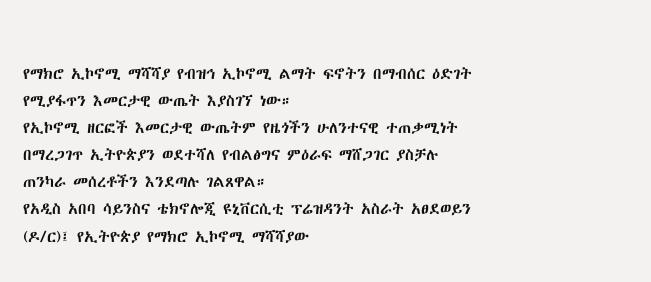የማክሮ ኢኮኖሚ ማሻሻያ የብዝኅ ኢኮኖሚ ልማት ፍኖትን በማብሰር ዕድገት የሚያፋጥን እመርታዊ ውጤት እያስገኘ ነው።
የኢኮኖሚ ዘርፎች እመርታዊ ውጤትም የዜጎችን ሁለንተናዊ ተጠቃሚነት በማረጋገጥ ኢትዮጵያን ወደተሻለ የብልፅግና ምዕራፍ ማሸጋገር ያስቻሉ ጠንካራ መሰረቶችን እንደጣሉ ገልጸዋል።
የአዲስ አበባ ሳይንስና ቴክኖሎጂ ዩኒቨርሲቲ ፕሬዝዳንት አስራት አፀደወይን (ዶ/ር)፤ የኢትዮጵያ የማክሮ ኢኮኖሚ ማሻሻያው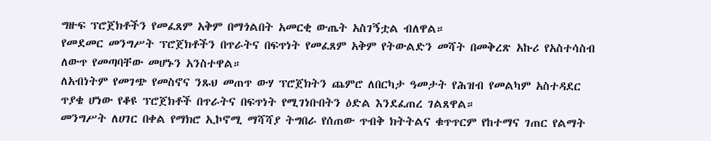ግዙፍ ፕሮጀክቶችን የመፈጸም አቅም በማጎልበት አመርቂ ውጤት አስገኝቷል ብለዋል።
የመደመር መንግሥት ፕሮጀክቶችን በጥራትና በፍጥነት የመፈጸም አቅም የትውልድን መሻት በመቅረጽ አኩሪ የአስተሳስብ ለውጥ የመጣባቸው መሆኑን አንስተዋል።
ለአብነትም የመገጭ የመስኖና ንጹህ መጠጥ ውሃ ፕሮጀክትን ጨምሮ ለበርካታ ዓመታት የሕዝብ የመልካም አስተዳደር ጥያቄ ሆነው የቆዩ ፕሮጀክቶች በጥራትና በፍጥነት የሚገነቡበትን ዕድል እንደፈጠረ ገልጸዋል።
መንግሥት ለሀገር በቀል የማክሮ ኢኮኖሚ ማሻሻያ ትግበራ የሰጠው ጥብቅ ክትትልና ቁጥጥርም የከተማና ገጠር የልማት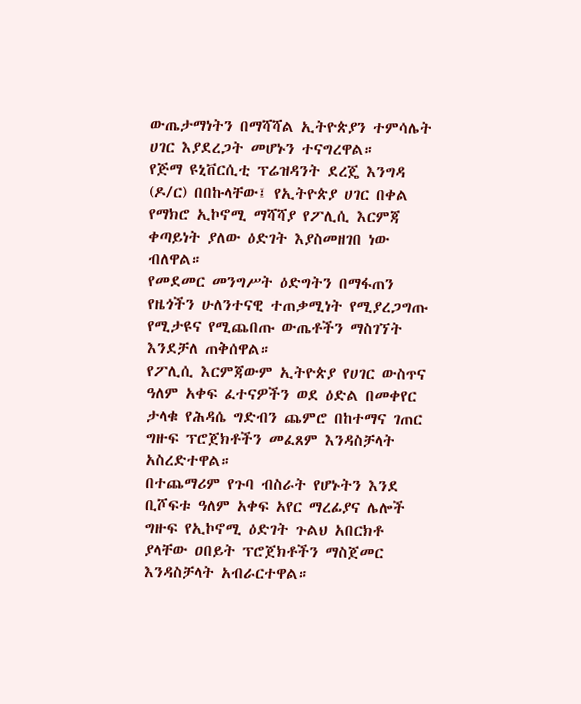ውጤታማነትን በማሻሻል ኢትዮጵያን ተምሳሌት ሀገር እያደረጋት መሆኑን ተናግረዋል።
የጅማ ዩኒቨርሲቲ ፕሬዝዳንት ደረጄ እንግዳ (ዶ/ር) በበኩላቸው፤ የኢትዮጵያ ሀገር በቀል የማክሮ ኢኮኖሚ ማሻሻያ የፖሊሲ እርምጃ ቀጣይነት ያለው ዕድገት እያስመዘገበ ነው ብለዋል።
የመደመር መንግሥት ዕድግትን በማፋጠን የዜጎችን ሁለንተናዊ ተጠቃሚነት የሚያረጋግጡ የሚታዩና የሚጨበጡ ውጤቶችን ማስገኘት እንደቻለ ጠቅሰዋል።
የፖሊሲ እርምጃውም ኢትዮጵያ የሀገር ውስጥና ዓለም አቀፍ ፈተናዎችን ወደ ዕድል በመቀየር ታላቁ የሕዳሴ ግድብን ጨምሮ በከተማና ገጠር ግዙፍ ፕሮጀክቶችን መፈጸም እንዳስቻላት አስረድተዋል።
በተጨማሪም የጉባ ብስራት የሆኑትን እንደ ቢሾፍቱ ዓለም አቀፍ አየር ማረፊያና ሌሎች ግዙፍ የኢኮኖሚ ዕድገት ጉልህ አበርክቶ ያላቸው ዐበይት ፕሮጀክቶችን ማስጀመር እንዳስቻላት አብራርተዋል።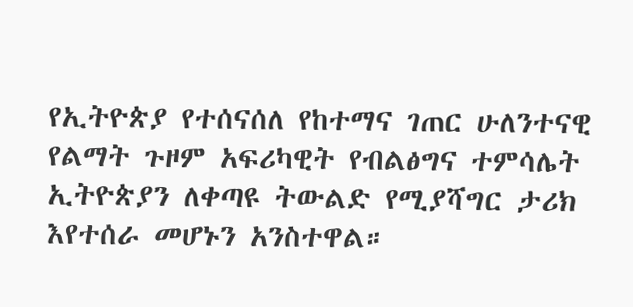የኢትዮጵያ የተሰናሰለ የከተማና ገጠር ሁለንተናዊ የልማት ጉዞም አፍሪካዊት የብልፅግና ተምሳሌት ኢትዮጵያን ለቀጣዩ ትውልድ የሚያሻግር ታሪክ እየተሰራ መሆኑን አንስተዋል።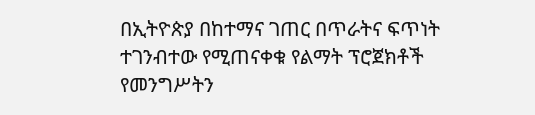በኢትዮጵያ በከተማና ገጠር በጥራትና ፍጥነት ተገንብተው የሚጠናቀቁ የልማት ፕሮጀክቶች የመንግሥትን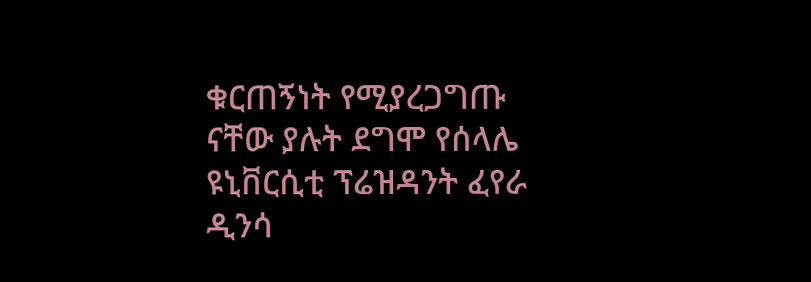ቁርጠኝነት የሚያረጋግጡ ናቸው ያሉት ደግሞ የሰላሌ ዩኒቨርሲቲ ፕሬዝዳንት ፈየራ ዲንሳ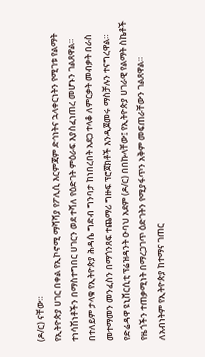(ዶ/ር) ናቸው።
የኢትዮጵያ ሀገር በቀል የኢኮኖሚ ማሻሻያ የፖሊሲ እርምጃም ድኅነትና ኋላቀርነትን የሚገቱ የልማት ተነሳሽነቶችን በማስተግበር ሀገርን ወደ ተሻለ የዕድገት ምዕራፍ እያስፈነጠረ መሆኑን ገልጸዋል።
በተለይም ታላቁ የኢትዮጵያ ሕዳሴ ግድብ ግንባታ ከነበረበት አደጋ ተላቆ ለምርቃት መብቃት በራስ መተማመን መንፈስን በማጎንጸፍ ተጨማሪ ግዙፍ ፕሮጀክቶች እንዲጀመሩ ማስቻሉን ተናግረዋል።
የድሬዳዋ ዩኒቨርሲቲ ፕሬዝዳንት ዑባህ አደም (ዶ/ር) በበኩላቸው፤ የኢትዮጵያ ሀገራዊ የልማት ስኬቶች የዜጎችን ተጠቃሚነት በማረጋገጥ ዕድገትን የሚያፋጥን አቅም መፍጠራቸውን ገልጸዋል።
ለአብነትም የኢትዮጵያ ከተማና ገጠር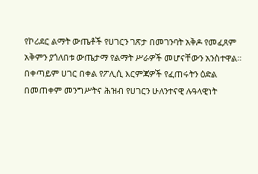የኮሪደር ልማት ውጤቶች የሀገርን ገጽታ በመገንባት አቅዶ የመፈጸም አቅምን ያጎለበቱ ውጤታማ የልማት ሥራዎች መሆናቸውን አንስተዋል።
በቀጣይም ሀገር በቀል የፖሊሲ እርምጃዎች የፈጠሩትን ዕድል በመጠቀም መንግሥትና ሕዝብ የሀገርን ሁለንተናዊ ሉዓላዊነት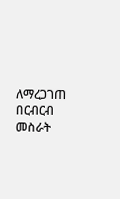ለማረጋገጠ በርብርብ መስራት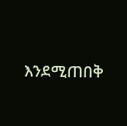እንደሚጠበቅ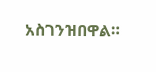አስገንዝበዋል።